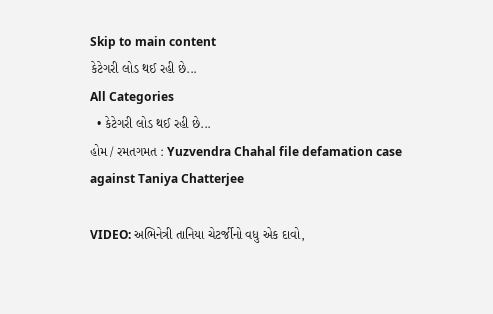Skip to main content
કેટેગરી લોડ થઈ રહી છે...
All Categories
  • કેટેગરી લોડ થઈ રહી છે...
હોમ / રમતગમત : Yuzvendra Chahal file defamation case against Taniya Chatterjee

VIDEO: અભિનેત્રી તાનિયા ચેટર્જીનો વધુ એક દાવો,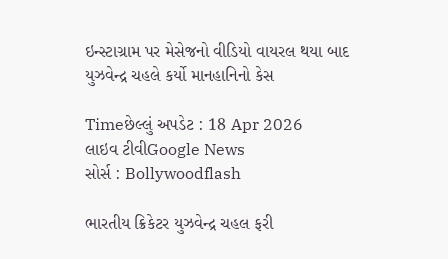ઇન્સ્ટાગ્રામ પર મેસેજનો વીડિયો વાયરલ થયા બાદ યુઝવેન્દ્ર ચહલે કર્યો માનહાનિનો કેસ

Timeછેલ્લું અપડેટ : 18 Apr 2026
લાઇવ ટીવીGoogle News
સોર્સ : Bollywoodflash

ભારતીય ક્રિકેટર યુઝવેન્દ્ર ચહલ ફરી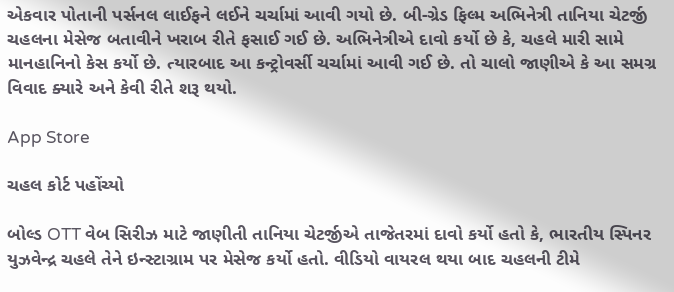એકવાર પોતાની પર્સનલ લાઈફને લઈને ચર્ચામાં આવી ગયો છે. બી-ગ્રેડ ફિલ્મ અભિનેત્રી તાનિયા ચેટર્જી ચહલના મેસેજ બતાવીને ખરાબ રીતે ફસાઈ ગઈ છે. અભિનેત્રીએ દાવો કર્યો છે કે, ચહલે મારી સામે માનહાનિનો કેસ કર્યો છે. ત્યારબાદ આ કન્ટ્રોવર્સી ચર્ચામાં આવી ગઈ છે. તો ચાલો જાણીએ કે આ સમગ્ર વિવાદ ક્યારે અને કેવી રીતે શરૂ થયો.

App Store

ચહલ કોર્ટ પહોંચ્યો

બોલ્ડ OTT વેબ સિરીઝ માટે જાણીતી તાનિયા ચેટર્જીએ તાજેતરમાં દાવો કર્યો હતો કે, ભારતીય સ્પિનર યુઝવેન્દ્ર ચહલે તેને ઇન્સ્ટાગ્રામ પર મેસેજ કર્યો હતો. વીડિયો વાયરલ થયા બાદ ચહલની ટીમે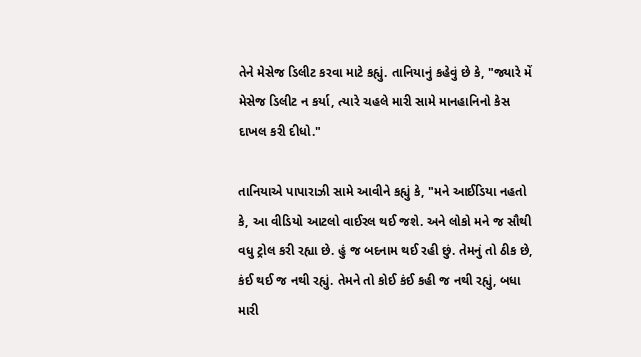તેને મેસેજ ડિલીટ કરવા માટે કહ્યું. તાનિયાનું કહેવું છે કે, "જ્યારે મેં મેસેજ ડિલીટ ન કર્યા, ત્યારે ચહલે મારી સામે માનહાનિનો કેસ દાખલ કરી દીધો."

તાનિયાએ પાપારાઝી સામે આવીને કહ્યું કે, "મને આઈડિયા નહતો કે, આ વીડિયો આટલો વાઈરલ થઈ જશે. અને લોકો મને જ સૌથી વધુ ટ્રોલ કરી રહ્યા છે. હું જ બદનામ થઈ રહી છું. તેમનું તો ઠીક છે, કંઈ થઈ જ નથી રહ્યું. તેમને તો કોઈ કંઈ કહી જ નથી રહ્યું, બધા મારી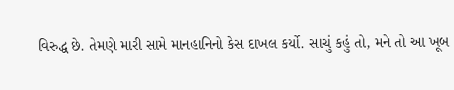વિરુદ્ધ છે. તેમણે મારી સામે માનહાનિનો કેસ દાખલ કર્યો. સાચું કહું તો, મને તો આ ખૂબ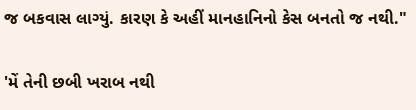જ બકવાસ લાગ્યું. કારણ કે અહીં માનહાનિનો કેસ બનતો જ નથી."

'મેં તેની છબી ખરાબ નથી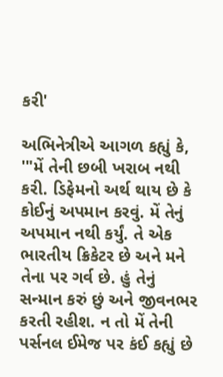કરી'

અભિનેત્રીએ આગળ કહ્યું કે, '"મેં તેની છબી ખરાબ નથી કરી. ડિફેમનો અર્થ થાય છે કે કોઈનું અપમાન કરવું. મેં તેનું અપમાન નથી કર્યું. તે એક ભારતીય ક્રિકેટર છે અને મને તેના પર ગર્વ છે. હું તેનું સન્માન કરું છું અને જીવનભર કરતી રહીશ. ન તો મેં તેની પર્સનલ ઈમેજ પર કંઈ કહ્યું છે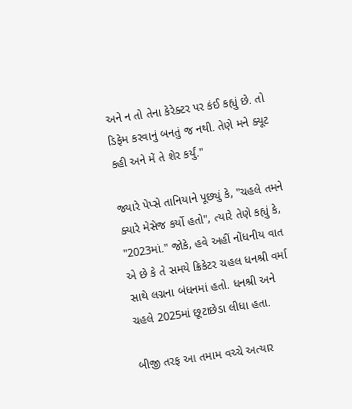અને ન તો તેના કેરેક્ટર પર કંઈ કહ્યું છે. તો ડિફેમ કરવાનું બનતું જ નથી. તેણે મને ક્યૂટ કહી અને મેં તે શેર કર્યું."

જ્યારે પેપ્સે તાનિયાને પૂછ્યું કે, "ચહલે તમને ક્યારે મેસેજ કર્યો હતો", ત્યારે તેણે કહ્યું કે, "2023માં." જોકે, હવે અહીં નોંધનીય વાત એ છે કે તે સમયે ક્રિકેટર ચહલ ધનશ્રી વર્મા સાથે લગ્નના બંધનમાં હતો. ધનશ્રી અને ચહલે 2025માં છૂટાછેડા લીધા હતા.

બીજી તરફ આ તમામ વચ્ચે અત્યાર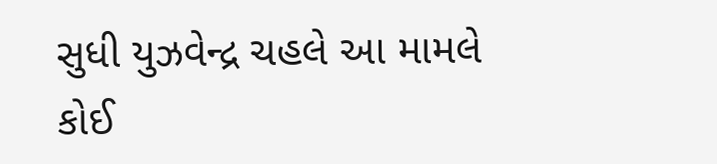સુધી યુઝવેન્દ્ર ચહલે આ મામલે કોઈ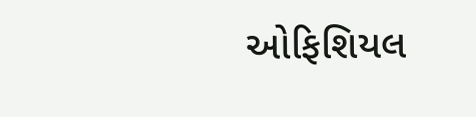ઓફિશિયલ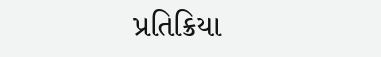પ્રતિક્રિયા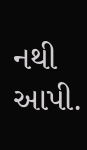નથી આપી.